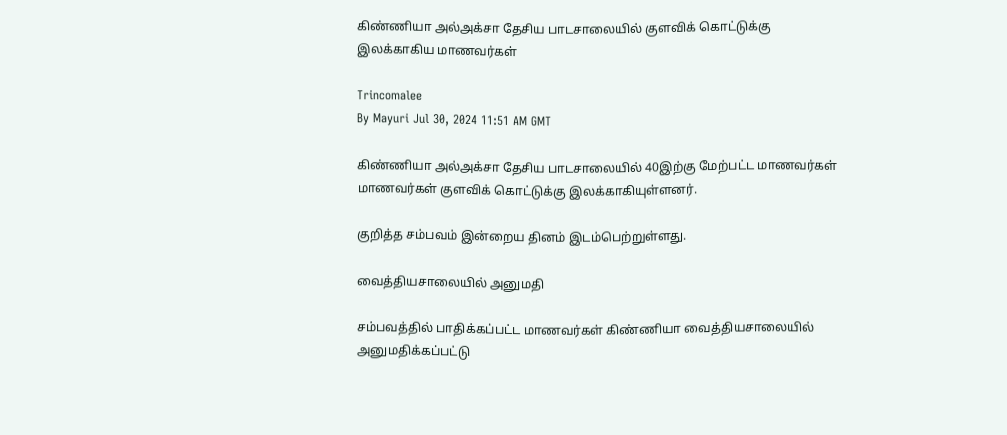கிண்ணியா அல்அக்சா தேசிய பாடசாலையில் குளவிக் கொட்டுக்கு இலக்காகிய மாணவர்கள்

Trincomalee
By Mayuri Jul 30, 2024 11:51 AM GMT

கிண்ணியா அல்அக்சா தேசிய பாடசாலையில் 40இற்கு மேற்பட்ட மாணவர்கள் மாணவர்கள் குளவிக் கொட்டுக்கு இலக்காகியுள்ளனர்.

குறித்த சம்பவம் இன்றைய தினம் இடம்பெற்றுள்ளது.

வைத்தியசாலையில் அனுமதி

சம்பவத்தில் பாதிக்கப்பட்ட மாணவர்கள் கிண்ணியா வைத்தியசாலையில் அனுமதிக்கப்பட்டு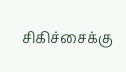சிகிச்சைக்கு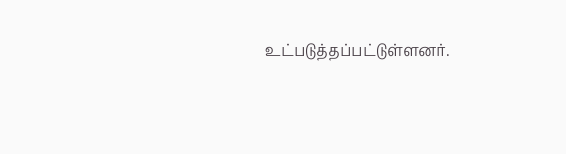உட்படுத்தப்பட்டுள்ளனர்.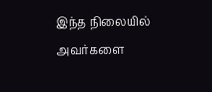இந்த நிலையில் அவர்களை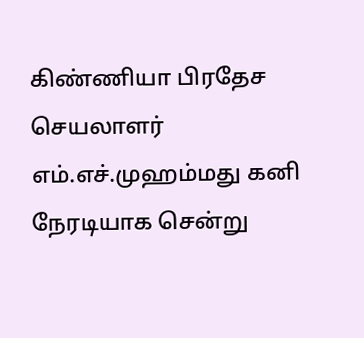கிண்ணியா பிரதேச செயலாளர் எம்.எச்.முஹம்மது கனி நேரடியாக சென்று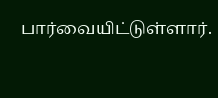பார்வையிட்டுள்ளார்.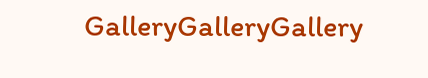GalleryGalleryGallery